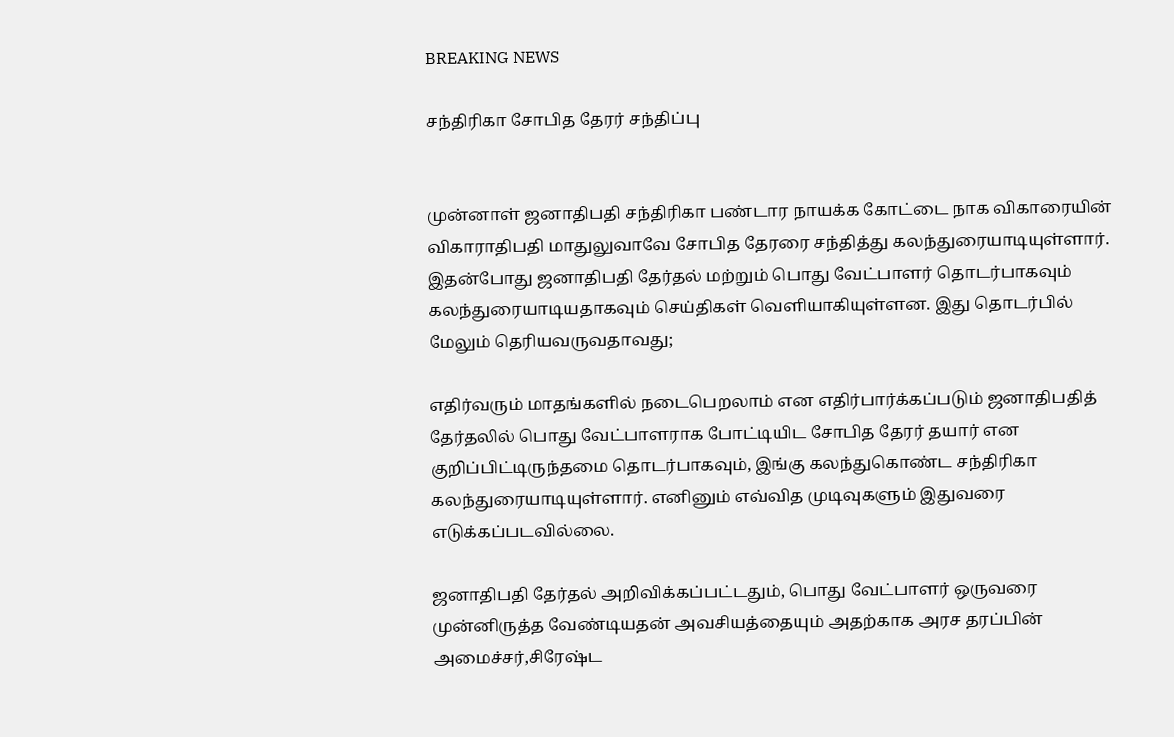BREAKING NEWS

சந்திரிகா சோபித தேரர் சந்திப்பு


முன்னாள் ஜனாதிபதி சந்திரிகா பண்டார நாயக்க கோட்டை நாக விகாரையின் விகாராதிபதி மாதுலுவாவே சோபித தேரரை சந்தித்து கலந்துரையாடியுள்ளார். இதன்போது ஜனாதிபதி தேர்தல் மற்றும் பொது வேட்பாளர் தொடர்பாகவும் கலந்துரையாடியதாகவும் செய்திகள் வெளியாகியுள்ளன. இது தொடர்பில் மேலும் தெரியவருவதாவது;

எதிர்வரும் மாதங்களில் நடைபெறலாம் என எதிர்பார்க்கப்படும் ஜனாதிபதித் தேர்தலில் பொது வேட்பாளராக போட்டியிட சோபித தேரர் தயார் என குறிப்பிட்டிருந்தமை தொடர்பாகவும், இங்கு கலந்துகொண்ட சந்திரிகா கலந்துரையாடியுள்ளார். எனினும் எவ்வித முடிவுகளும் இதுவரை எடுக்கப்படவில்லை.

ஜனாதிபதி தேர்தல் அறிவிக்கப்பட்டதும், பொது வேட்பாளர் ஒருவரை முன்னிருத்த வேண்டியதன் அவசியத்தையும் அதற்காக அரச தரப்பின் அமைச்சர்,சிரேஷ்ட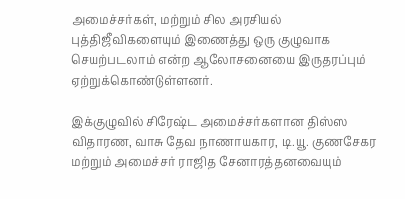அமைச்சர்கள், மற்றும் சில அரசியல் புத்திஜீவிகளையும் இணைத்து ஒரு குழுவாக செயற்படலாம் என்ற ஆலோசனையை இருதரப்பும் ஏற்றுக்கொண்டுள்ளனர்.

இக்குழுவில் சிரேஷ்ட அமைச்சர்களான திஸ்ஸ விதாரண, வாசு தேவ நாணாயகார, டி.யூ. குணசேகர மற்றும் அமைச்சர் ராஜித சேனாரத்தனவையும்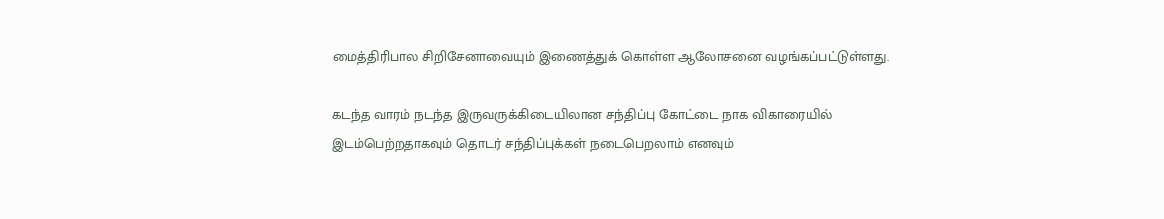மைத்திரிபால சிறிசேனாவையும் இணைத்துக் கொள்ள ஆலோசனை வழங்கப்பட்டுள்ளது.

கடந்த வாரம் நடந்த இருவருக்கிடையிலான சந்திப்பு கோட்டை நாக விகாரையில் இடம்பெற்றதாகவும் தொடர் சந்திப்புக்கள் நடைபெறலாம் எனவும்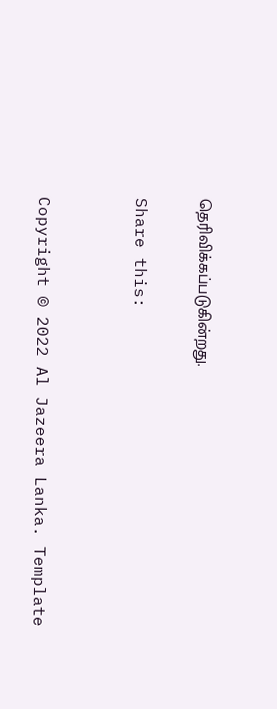தெரிவிக்கப்படுகின்றது.

Share this:


Copyright © 2022 Al Jazeera Lanka. Template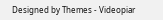Designed by Themes - Videopiar